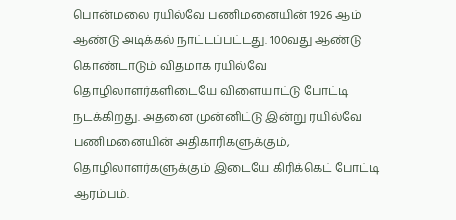பொன்மலை ரயில்வே பணிமனையின் 1926 ஆம் ஆண்டு அடிக்கல் நாட்டப்பட்டது. 100வது ஆண்டு கொண்டாடும் விதமாக ரயில்வே தொழிலாளர்களிடையே விளையாட்டு போட்டி நடக்கிறது. அதனை முன்னிட்டு இன்று ரயில்வே பணிமனையின் அதிகாரிகளுக்கும், தொழிலாளர்களுக்கும் இடையே கிரிக்கெட் போட்டி ஆரம்பம்.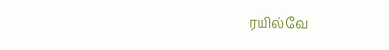ரயில்வே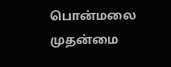பொன்மலை முதன்மை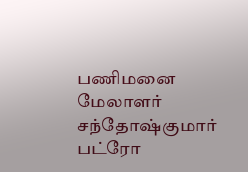பணிமனை மேலாளர் சந்தோஷ்குமார் பட்ரோ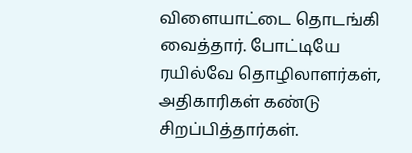விளையாட்டை தொடங்கி வைத்தார். போட்டியே ரயில்வே தொழிலாளர்கள், அதிகாரிகள் கண்டு சிறப்பித்தார்கள்.